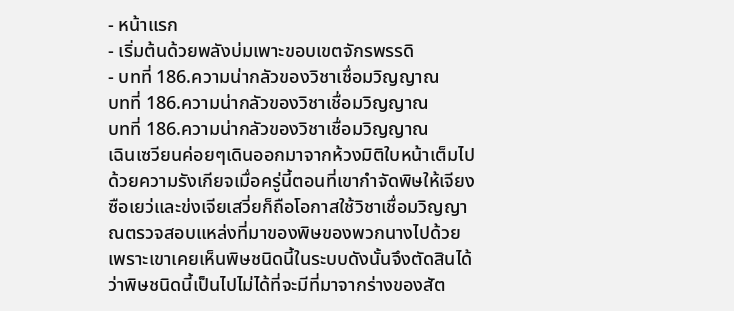- หน้าแรก
- เริ่มต้นด้วยพลังบ่มเพาะขอบเขตจักรพรรดิ
- บทที่ 186.ความน่ากลัวของวิชาเชื่อมวิญญาณ
บทที่ 186.ความน่ากลัวของวิชาเชื่อมวิญญาณ
บทที่ 186.ความน่ากลัวของวิชาเชื่อมวิญญาณ
เฉินเซวียนค่อยๆเดินออกมาจากห้วงมิติใบหน้าเต็มไปด้วยความรังเกียจเมื่อครู่นี้ตอนที่เขากำจัดพิษให้เจียงซือเยว่และข่งเจียเสวี่ยก็ถือโอกาสใช้วิชาเชื่อมวิญญาณตรวจสอบแหล่งที่มาของพิษของพวกนางไปด้วย
เพราะเขาเคยเห็นพิษชนิดนี้ในระบบดังนั้นจึงตัดสินได้ว่าพิษชนิดนี้เป็นไปไม่ได้ที่จะมีที่มาจากร่างของสัต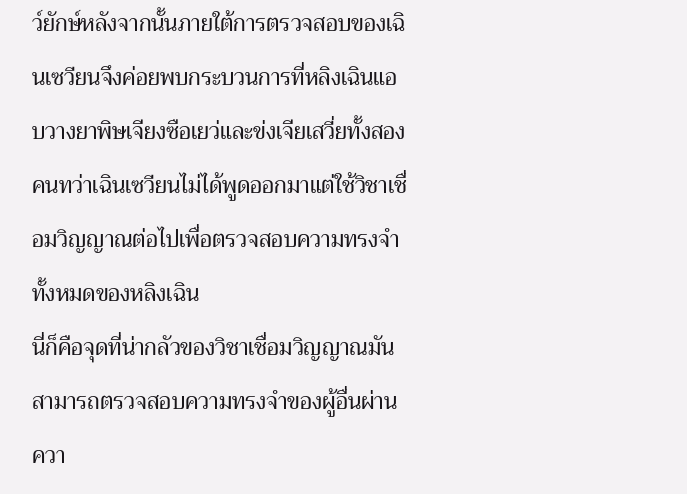ว์ยักษ์หลังจากนั้นภายใต้การตรวจสอบของเฉินเซวียนจึงค่อยพบกระบวนการที่หลิงเฉินแอบวางยาพิษเจียงซือเยว่และข่งเจียเสวี่ยทั้งสองคนทว่าเฉินเซวียนไม่ได้พูดออกมาแต่ใช้วิชาเชื่อมวิญญาณต่อไปเพื่อตรวจสอบความทรงจำทั้งหมดของหลิงเฉิน
นี่ก็คือจุดที่น่ากลัวของวิชาเชื่อมวิญญาณมันสามารถตรวจสอบความทรงจำของผู้อื่นผ่านควา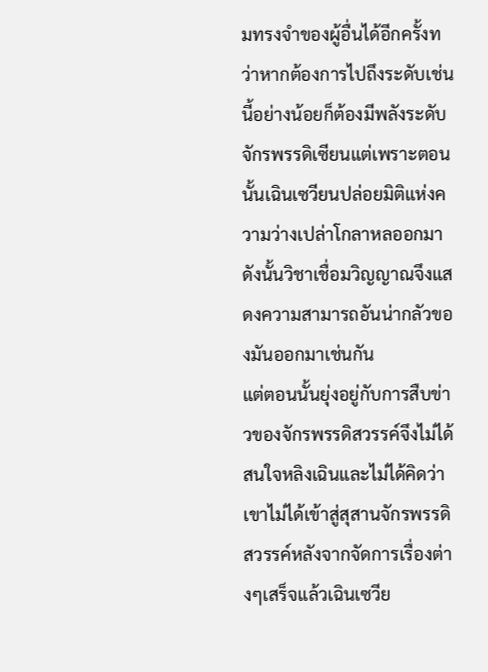มทรงจำของผู้อื่นได้อีกครั้งทว่าหากต้องการไปถึงระดับเช่นนี้อย่างน้อยก็ต้องมีพลังระดับจักรพรรดิเซียนแต่เพราะตอนนั้นเฉินเซวียนปล่อยมิติแห่งความว่างเปล่าโกลาหลออกมาดังนั้นวิชาเชื่อมวิญญาณจึงแสดงความสามารถอันน่ากลัวของมันออกมาเช่นกัน
แต่ตอนนั้นยุ่งอยู่กับการสืบข่าวของจักรพรรดิสวรรค์จึงไม่ได้สนใจหลิงเฉินและไม่ได้คิดว่าเขาไม่ได้เข้าสู่สุสานจักรพรรดิสวรรค์หลังจากจัดการเรื่องต่างๆเสร็จแล้วเฉินเซวีย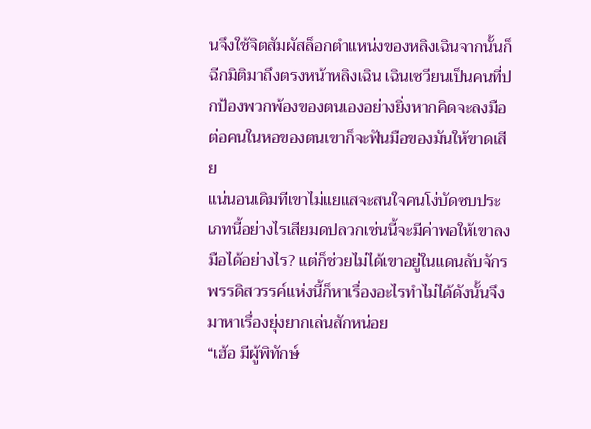นจึงใช้จิตสัมผัสล็อกตำแหน่งของหลิงเฉินจากนั้นก็ฉีกมิติมาถึงตรงหน้าหลิงเฉิน เฉินเซวียนเป็นคนที่ปกป้องพวกพ้องของตนเองอย่างยิ่งหากคิดจะลงมือต่อคนในหอของตนเขาก็จะฟันมือของมันให้ขาดเสีย
แน่นอนเดิมทีเขาไม่แยแสจะสนใจคนโง่บัดซบประเภทนี้อย่างไรเสียมดปลวกเช่นนี้จะมีค่าพอให้เขาลงมือได้อย่างไร? แต่ก็ช่วยไม่ได้เขาอยู่ในแดนลับจักรพรรดิสวรรค์แห่งนี้ก็หาเรื่องอะไรทำไม่ได้ดังนั้นจึงมาหาเรื่องยุ่งยากเล่นสักหน่อย
“เฮ้อ มีผู้พิทักษ์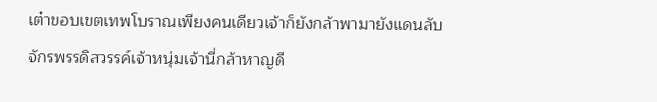เต๋าขอบเขตเทพโบราณเพียงคนเดียวเจ้าก็ยังกล้าพามายังแดนลับจักรพรรดิสวรรค์เจ้าหนุ่มเจ้านี่กล้าหาญดี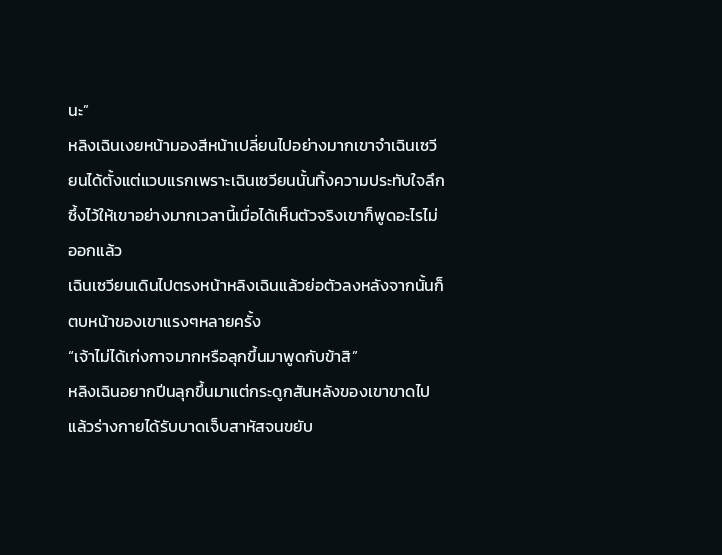นะ”
หลิงเฉินเงยหน้ามองสีหน้าเปลี่ยนไปอย่างมากเขาจำเฉินเซวียนได้ตั้งแต่แวบแรกเพราะเฉินเซวียนนั้นทิ้งความประทับใจลึกซึ้งไว้ให้เขาอย่างมากเวลานี้เมื่อได้เห็นตัวจริงเขาก็พูดอะไรไม่ออกแล้ว
เฉินเซวียนเดินไปตรงหน้าหลิงเฉินแล้วย่อตัวลงหลังจากนั้นก็ตบหน้าของเขาแรงๆหลายครั้ง
“เจ้าไม่ได้เก่งกาจมากหรือลุกขึ้นมาพูดกับข้าสิ”
หลิงเฉินอยากปีนลุกขึ้นมาแต่กระดูกสันหลังของเขาขาดไปแล้วร่างกายได้รับบาดเจ็บสาหัสจนขยับ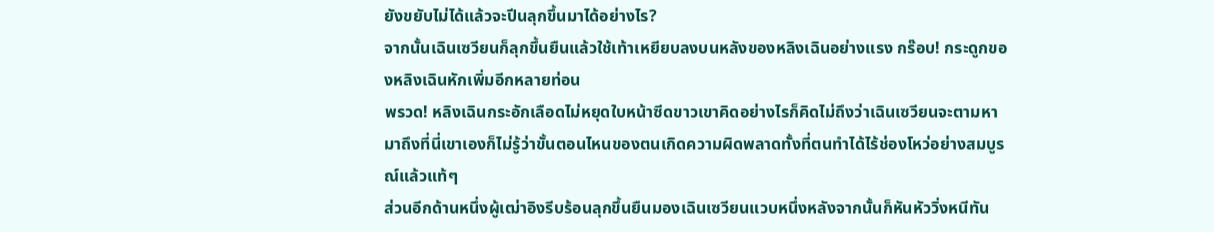ยังขยับไม่ได้แล้วจะปีนลุกขึ้นมาได้อย่างไร?
จากนั้นเฉินเซวียนก็ลุกขึ้นยืนแล้วใช้เท้าเหยียบลงบนหลังของหลิงเฉินอย่างแรง กร๊อบ! กระดูกของหลิงเฉินหักเพิ่มอีกหลายท่อน
พรวด! หลิงเฉินกระอักเลือดไม่หยุดใบหน้าซีดขาวเขาคิดอย่างไรก็คิดไม่ถึงว่าเฉินเซวียนจะตามหามาถึงที่นี่เขาเองก็ไม่รู้ว่าขั้นตอนไหนของตนเกิดความผิดพลาดทั้งที่ตนทำได้ไร้ช่องโหว่อย่างสมบูรณ์แล้วแท้ๆ
ส่วนอีกด้านหนึ่งผู้เฒ่าอิงรีบร้อนลุกขึ้นยืนมองเฉินเซวียนแวบหนึ่งหลังจากนั้นก็หันหัววิ่งหนีทัน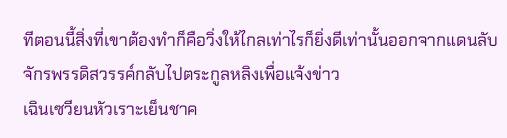ทีตอนนี้สิ่งที่เขาต้องทำก็คือวิ่งให้ไกลเท่าไรก็ยิ่งดีเท่านั้นออกจากแดนลับจักรพรรดิสวรรค์กลับไปตระกูลหลิงเพื่อแจ้งข่าว
เฉินเซวียนหัวเราะเย็นชาค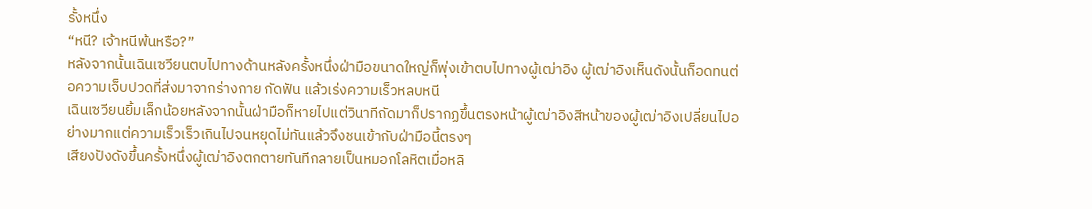รั้งหนึ่ง
“หนี? เจ้าหนีพ้นหรือ?”
หลังจากนั้นเฉินเซวียนตบไปทางด้านหลังครั้งหนึ่งฝ่ามือขนาดใหญ่ก็พุ่งเข้าตบไปทางผู้เฒ่าอิง ผู้เฒ่าอิงเห็นดังนั้นก็อดทนต่อความเจ็บปวดที่ส่งมาจากร่างกาย กัดฟัน แล้วเร่งความเร็วหลบหนี
เฉินเซวียนยิ้มเล็กน้อยหลังจากนั้นฝ่ามือก็หายไปแต่วินาทีถัดมาก็ปรากฏขึ้นตรงหน้าผู้เฒ่าอิงสีหน้าของผู้เฒ่าอิงเปลี่ยนไปอย่างมากแต่ความเร็วเร็วเกินไปจนหยุดไม่ทันแล้วจึงชนเข้ากับฝ่ามือนี้ตรงๆ
เสียงปังดังขึ้นครั้งหนึ่งผู้เฒ่าอิงตกตายทันทีกลายเป็นหมอกโลหิตเมื่อหลิ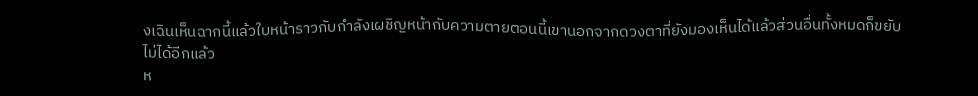งเฉินเห็นฉากนี้แล้วใบหน้าราวกับกำลังเผชิญหน้ากับความตายตอนนี้เขานอกจากดวงตาที่ยังมองเห็นได้แล้วส่วนอื่นทั้งหมดก็ขยับไม่ได้อีกแล้ว
ห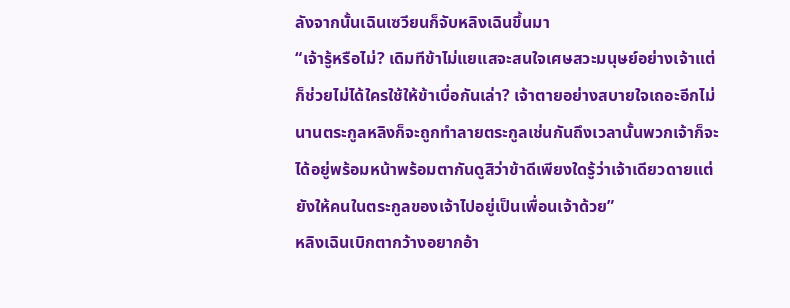ลังจากนั้นเฉินเซวียนก็จับหลิงเฉินขึ้นมา
“เจ้ารู้หรือไม่? เดิมทีข้าไม่แยแสจะสนใจเศษสวะมนุษย์อย่างเจ้าแต่ก็ช่วยไม่ได้ใครใช้ให้ข้าเบื่อกันเล่า? เจ้าตายอย่างสบายใจเถอะอีกไม่นานตระกูลหลิงก็จะถูกทำลายตระกูลเช่นกันถึงเวลานั้นพวกเจ้าก็จะได้อยู่พร้อมหน้าพร้อมตากันดูสิว่าข้าดีเพียงใดรู้ว่าเจ้าเดียวดายแต่ยังให้คนในตระกูลของเจ้าไปอยู่เป็นเพื่อนเจ้าด้วย”
หลิงเฉินเบิกตากว้างอยากอ้า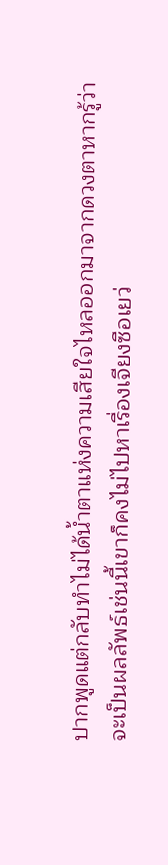ปากพูดแต่กลับทำไม่ได้น้ำตาแห่งความเสียใจไหลออกมาจากดวงตาหากรู้ว่าจะเป็นผลลัพธ์เช่นนี้เขาก็คงไม่ไปหาเรื่องเจียงซือเยว่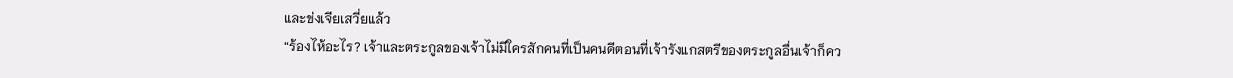และข่งเจียเสวี่ยแล้ว
“ร้องไห้อะไร? เจ้าและตระกูลของเจ้าไม่มีใครสักคนที่เป็นคนดีตอนที่เจ้ารังแกสตรีของตระกูลอื่นเจ้าก็คว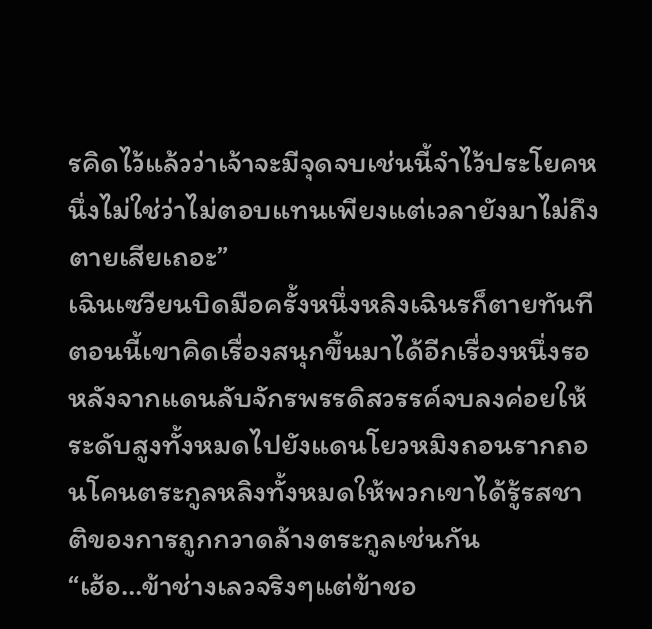รคิดไว้แล้วว่าเจ้าจะมีจุดจบเช่นนี้จำไว้ประโยคหนึ่งไม่ใช่ว่าไม่ตอบแทนเพียงแต่เวลายังมาไม่ถึงตายเสียเถอะ”
เฉินเซวียนบิดมือครั้งหนึ่งหลิงเฉินรก็ตายทันทีตอนนี้เขาคิดเรื่องสนุกขึ้นมาได้อีกเรื่องหนึ่งรอหลังจากแดนลับจักรพรรดิสวรรค์จบลงค่อยให้ระดับสูงทั้งหมดไปยังแดนโยวหมิงถอนรากถอนโคนตระกูลหลิงทั้งหมดให้พวกเขาได้รู้รสชาติของการถูกกวาดล้างตระกูลเช่นกัน
“เฮ้อ…ข้าช่างเลวจริงๆแต่ข้าชอ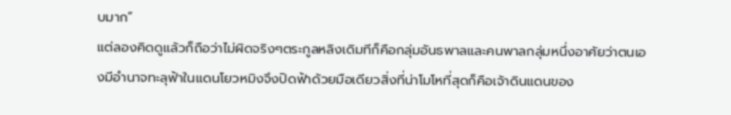บมาก”
แต่ลองคิดดูแล้วก็ถือว่าไม่ผิดจริงๆตระกูลหลิงเดิมทีก็คือกลุ่มอันธพาลและคนพาลกลุ่มหนึ่งอาศัยว่าตนเองมีอำนาจทะลุฟ้าในแดนโยวหมิงจึงปิดฟ้าด้วยมือเดียวสิ่งที่น่าโมโหที่สุดก็คือเจ้าดินแดนของ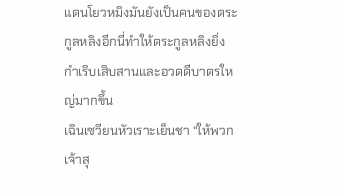แดนโยวหมิงมันยังเป็นคนของตระกูลหลิงอีกนี่ทำให้ตระกูลหลิงยิ่งกำเริบเสิบสานและอวดดีบาตรใหญ่มากขึ้น
เฉินเซวียนหัวเราะเย็นชา “ให้พวกเจ้าสุ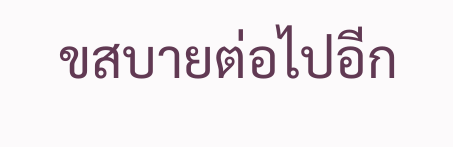ขสบายต่อไปอีก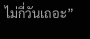ไม่กี่วันเถอะ”